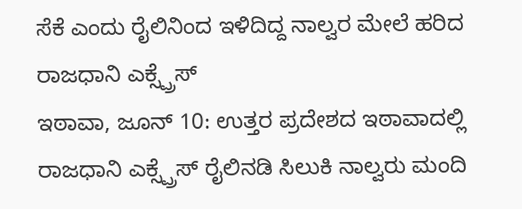ಸೆಕೆ ಎಂದು ರೈಲಿನಿಂದ ಇಳಿದಿದ್ದ ನಾಲ್ವರ ಮೇಲೆ ಹರಿದ ರಾಜಧಾನಿ ಎಕ್ಸ್ಪ್ರೆಸ್
ಇಠಾವಾ, ಜೂನ್ 10: ಉತ್ತರ ಪ್ರದೇಶದ ಇಠಾವಾದಲ್ಲಿ ರಾಜಧಾನಿ ಎಕ್ಸ್ಪ್ರೆಸ್ ರೈಲಿನಡಿ ಸಿಲುಕಿ ನಾಲ್ವರು ಮಂದಿ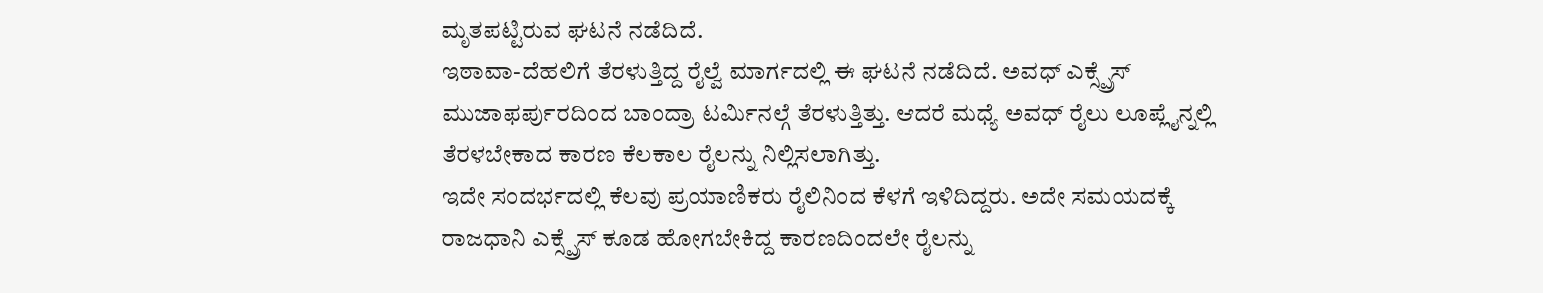ಮೃತಪಟ್ಟಿರುವ ಘಟನೆ ನಡೆದಿದೆ.
ಇಠಾವಾ-ದೆಹಲಿಗೆ ತೆರಳುತ್ತಿದ್ದ ರೈಲ್ವೆ ಮಾರ್ಗದಲ್ಲಿ ಈ ಘಟನೆ ನಡೆದಿದೆ. ಅವಧ್ ಎಕ್ಸ್ಪ್ರೆಸ್ ಮುಜಾಫರ್ಪುರದಿಂದ ಬಾಂದ್ರಾ ಟರ್ಮಿನಲ್ಗೆ ತೆರಳುತ್ತಿತ್ತು. ಆದರೆ ಮಧ್ಯೆ ಅವಧ್ ರೈಲು ಲೂಪ್ಲೈನ್ನಲ್ಲಿ ತೆರಳಬೇಕಾದ ಕಾರಣ ಕೆಲಕಾಲ ರೈಲನ್ನು ನಿಲ್ಲಿಸಲಾಗಿತ್ತು.
ಇದೇ ಸಂದರ್ಭದಲ್ಲಿ ಕೆಲವು ಪ್ರಯಾಣಿಕರು ರೈಲಿನಿಂದ ಕೆಳಗೆ ಇಳಿದಿದ್ದರು. ಅದೇ ಸಮಯದಕ್ಕೆ ರಾಜಧಾನಿ ಎಕ್ಸ್ಪ್ರೆಸ್ ಕೂಡ ಹೋಗಬೇಕಿದ್ದ ಕಾರಣದಿಂದಲೇ ರೈಲನ್ನು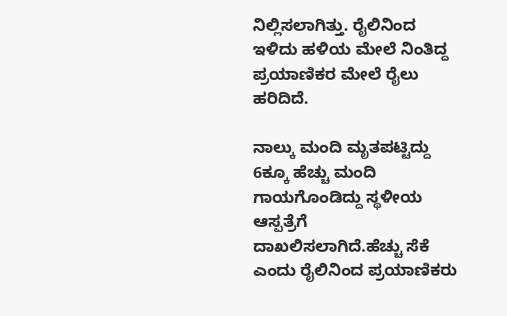ನಿಲ್ಲಿಸಲಾಗಿತ್ತು. ರೈಲಿನಿಂದ ಇಳಿದು ಹಳಿಯ ಮೇಲೆ ನಿಂತಿದ್ದ ಪ್ರಯಾಣಿಕರ ಮೇಲೆ ರೈಲು ಹರಿದಿದೆ.

ನಾಲ್ಕು ಮಂದಿ ಮೃತಪಟ್ಟಿದ್ದು 6ಕ್ಕೂ ಹೆಚ್ಚು ಮಂದಿ ಗಾಯಗೊಂಡಿದ್ದು ಸ್ಥಳೀಯ ಆಸ್ಪತ್ರೆಗೆ ದಾಖಲಿಸಲಾಗಿದೆ.ಹೆಚ್ಚು ಸೆಕೆ ಎಂದು ರೈಲಿನಿಂದ ಪ್ರಯಾಣಿಕರು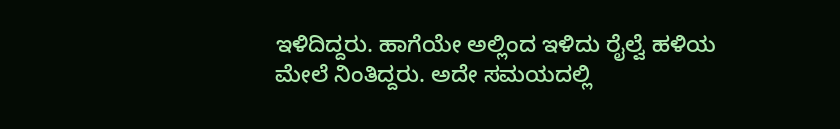ಇಳಿದಿದ್ದರು. ಹಾಗೆಯೇ ಅಲ್ಲಿಂದ ಇಳಿದು ರೈಲ್ವೆ ಹಳಿಯ ಮೇಲೆ ನಿಂತಿದ್ದರು. ಅದೇ ಸಮಯದಲ್ಲಿ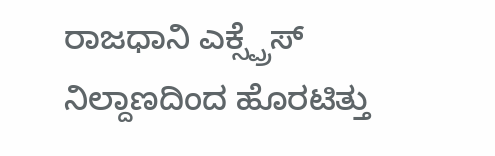ರಾಜಧಾನಿ ಎಕ್ಸ್ಪ್ರೆಸ್ ನಿಲ್ದಾಣದಿಂದ ಹೊರಟಿತ್ತು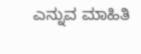ಎನ್ನುವ ಮಾಹಿತಿ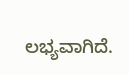ಲಭ್ಯವಾಗಿದೆ.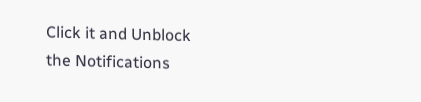Click it and Unblock the Notifications